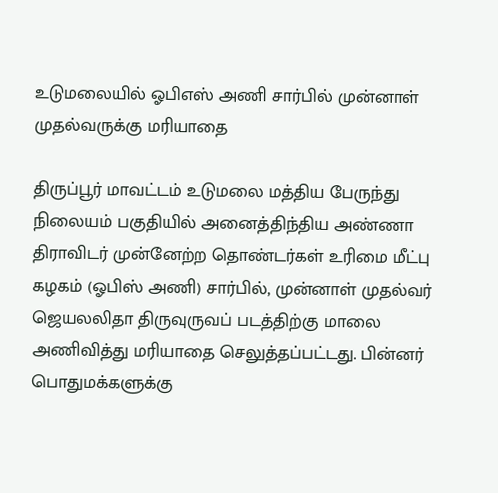உடுமலையில் ஓபிஎஸ் அணி சார்பில் முன்னாள் முதல்வருக்கு மரியாதை

திருப்பூர் மாவட்டம் உடுமலை மத்திய பேருந்து நிலையம் பகுதியில் அனைத்திந்திய அண்ணா திராவிடர் முன்னேற்ற தொண்டர்கள் உரிமை மீட்பு கழகம் (ஓபிஸ் அணி) சார்பில், முன்னாள் முதல்வர் ஜெயலலிதா திருவுருவப் படத்திற்கு மாலை அணிவித்து மரியாதை செலுத்தப்பட்டது. பின்னர் பொதுமக்களுக்கு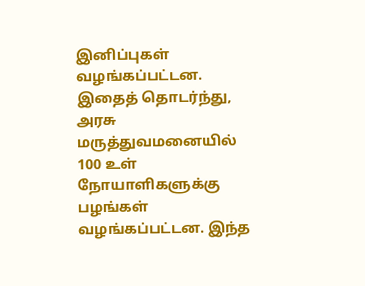இனிப்புகள் வழங்கப்பட்டன. இதைத் தொடர்ந்து, அரசு மருத்துவமனையில் 100 உள் நோயாளிகளுக்கு பழங்கள் வழங்கப்பட்டன. இந்த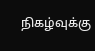நிகழ்வுக்கு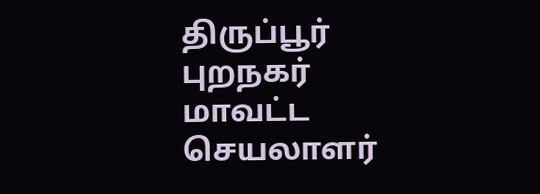திருப்பூர் புறநகர் மாவட்ட செயலாளர்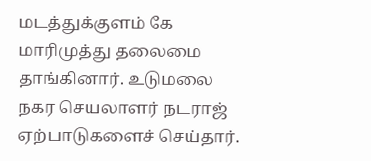மடத்துக்குளம் கே மாரிமுத்து தலைமை தாங்கினார். உடுமலை நகர செயலாளர் நடராஜ் ஏற்பாடுகளைச் செய்தார்.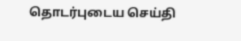தொடர்புடைய செய்தி